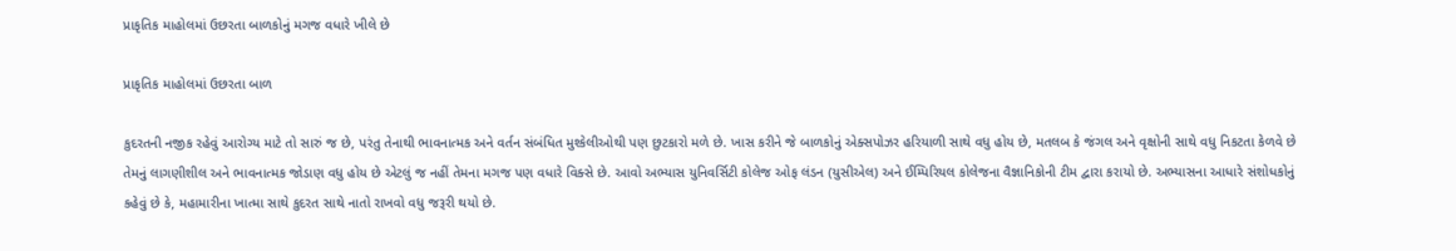પ્રાકૃતિક માહોલમાં ઉછરતા બાળકોનું મગજ વધારે ખીલે છે

પ્રાકૃતિક માહોલમાં ઉછરતા બાળ

કુદરતની નજીક રહેવું આરોગ્ય માટે તો સારું જ છે, પરંતુ તેનાથી ભાવનાત્મક અને વર્તન સંબંધિત મુશ્કેલીઓથી પણ છુટકારો મળે છે. ખાસ કરીને જે બાળકોનું એક્સપોઝર હરિયાળી સાથે વધુ હોય છે, મતલબ કે જંગલ અને વૃક્ષોની સાથે વધુ નિકટતા કેળવે છે તેમનું લાગણીશીલ અને ભાવનાત્મક જોડાણ વધુ હોય છે એટલું જ નહીં તેમના મગજ પણ વધારે વિક્સે છે. આવો અભ્યાસ યુનિવર્સિટી કોલેજ ઓફ લંડન (યુસીએલ) અને ઈમ્પિરિયલ કોલેજના વૈજ્ઞાનિકોની ટીમ દ્વારા કરાયો છે. અભ્યાસના આધારે સંશોધકોનું કહેવું છે કે, મહામારીના ખાત્મા સાથે કુદરત સાથે નાતો રાખવો વધુ જરૂરી થયો છે.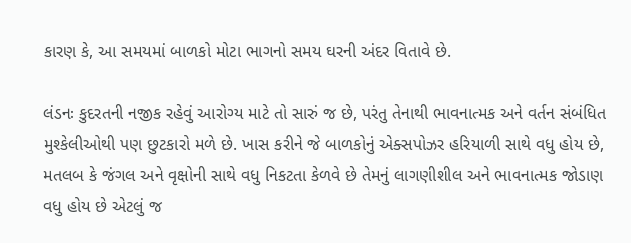કારણ કે, આ સમયમાં બાળકો મોટા ભાગનો સમય ઘરની અંદર વિતાવે છે.

લંડનઃ કુદરતની નજીક રહેવું આરોગ્ય માટે તો સારું જ છે, પરંતુ તેનાથી ભાવનાત્મક અને વર્તન સંબંધિત મુશ્કેલીઓથી પણ છુટકારો મળે છે. ખાસ કરીને જે બાળકોનું એક્સપોઝર હરિયાળી સાથે વધુ હોય છે, મતલબ કે જંગલ અને વૃક્ષોની સાથે વધુ નિકટતા કેળવે છે તેમનું લાગણીશીલ અને ભાવનાત્મક જોડાણ વધુ હોય છે એટલું જ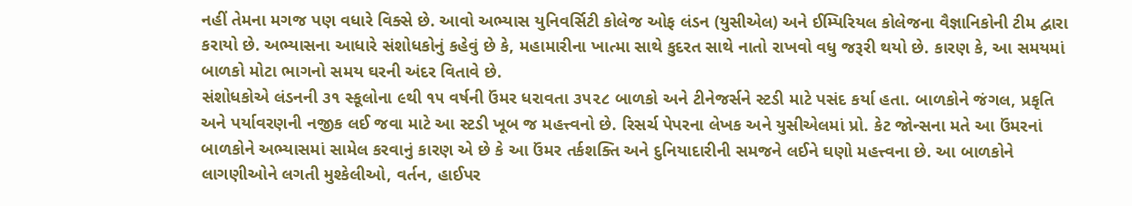નહીં તેમના મગજ પણ વધારે વિક્સે છે. આવો અભ્યાસ યુનિવર્સિટી કોલેજ ઓફ લંડન (યુસીએલ) અને ઈમ્પિરિયલ કોલેજના વૈજ્ઞાનિકોની ટીમ દ્વારા કરાયો છે. અભ્યાસના આધારે સંશોધકોનું કહેવું છે કે, મહામારીના ખાત્મા સાથે કુદરત સાથે નાતો રાખવો વધુ જરૂરી થયો છે. કારણ કે, આ સમયમાં બાળકો મોટા ભાગનો સમય ઘરની અંદર વિતાવે છે.
સંશોધકોએ લંડનની ૩૧ સ્કૂલોના ૯થી ૧૫ વર્ષની ઉંમર ધરાવતા ૩૫૨૮ બાળકો અને ટીનેજર્સને સ્ટડી માટે પસંદ કર્યા હતા. બાળકોને જંગલ, પ્રકૃતિ અને પર્યાવરણની નજીક લઈ જવા માટે આ સ્ટડી ખૂબ જ મહત્ત્વનો છે. રિસર્ચ પેપરના લેખક અને યુસીએલમાં પ્રો. કેટ જોન્સના મતે આ ઉંમરનાં બાળકોને અભ્યાસમાં સામેલ કરવાનું કારણ એ છે કે આ ઉંમર તર્કશક્તિ અને દુનિયાદારીની સમજને લઈને ઘણો મહત્ત્વના છે. આ બાળકોને લાગણીઓને લગતી મુશ્કેલીઓ, વર્તન, હાઈપર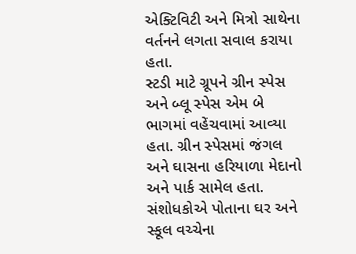એક્ટિવિટી અને મિત્રો સાથેના વર્તનને લગતા સવાલ કરાયા હતા.
સ્ટડી માટે ગ્રૂપને ગ્રીન સ્પેસ અને બ્લૂ સ્પેસ એમ બે ભાગમાં વહેંચવામાં આવ્યા હતા. ગ્રીન સ્પેસમાં જંગલ અને ઘાસના હરિયાળા મેદાનો અને પાર્ક સામેલ હતા. સંશોધકોએ પોતાના ઘર અને સ્કૂલ વચ્ચેના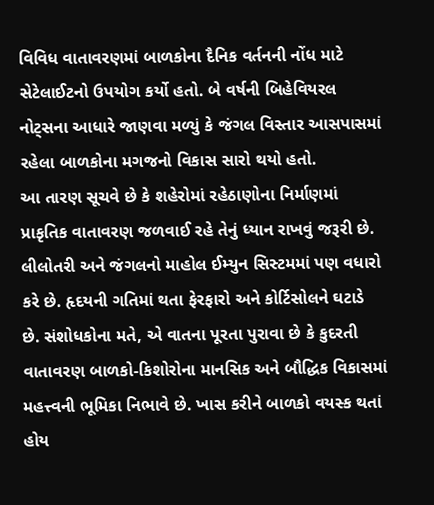વિવિધ વાતાવરણમાં બાળકોના દૈનિક વર્તનની નોંધ માટે સેટેલાઈટનો ઉપયોગ કર્યો હતો. બે વર્ષની બિહેવિયરલ નોટ્સના આધારે જાણવા મળ્યું કે જંગલ વિસ્તાર આસપાસમાં રહેલા બાળકોના મગજનો વિકાસ સારો થયો હતો.
આ તારણ સૂચવે છે કે શહેરોમાં રહેઠાણોના નિર્માણમાં પ્રાકૃતિક વાતાવરણ જળવાઈ રહે તેનું ધ્યાન રાખવું જરૂરી છે. લીલોતરી અને જંગલનો માહોલ ઈમ્યુન સિસ્ટમમાં પણ વધારો કરે છે. હૃદયની ગતિમાં થતા ફેરફારો અને કોર્ટિસોલને ઘટાડે છે. સંશોધકોના મતે, એ વાતના પૂરતા પુરાવા છે કે કુદરતી વાતાવરણ બાળકો-કિશોરોના માનસિક અને બૌદ્ધિક વિકાસમાં મહત્ત્વની ભૂમિકા નિભાવે છે. ખાસ કરીને બાળકો વયસ્ક થતાં હોય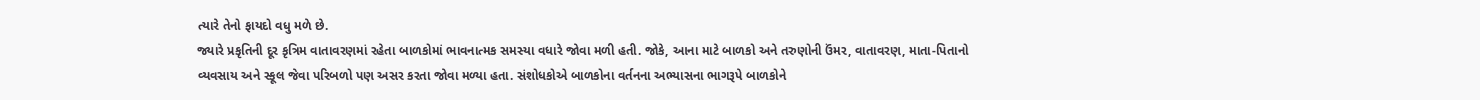ત્યારે તેનો ફાયદો વધુ મળે છે.
જ્યારે પ્રકૃતિની દૂર કૃત્રિમ વાતાવરણમાં રહેતા બાળકોમાં ભાવનાત્મક સમસ્યા વધારે જોવા મળી હતી. જોકે, આના માટે બાળકો અને તરુણોની ઉંમર, વાતાવરણ, માતા-પિતાનો વ્યવસાય અને સ્કૂલ જેવા પરિબળો પણ અસર કરતા જોવા મળ્યા હતા. સંશોધકોએ બાળકોના વર્તનના અભ્યાસના ભાગરૂપે બાળકોને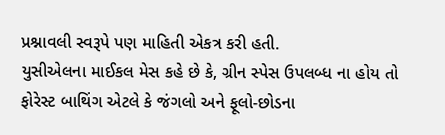પ્રશ્નાવલી સ્વરૂપે પણ માહિતી એકત્ર કરી હતી.
યુસીએલના માઈકલ મેસ કહે છે કે, ગ્રીન સ્પેસ ઉપલબ્ધ ના હોય તો ફોરેસ્ટ બાથિંગ એટલે કે જંગલો અને ફૂલો-છોડના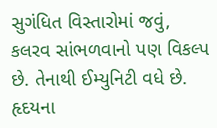સુગંધિત વિસ્તારોમાં જવું, કલરવ સાંભળવાનો પણ વિકલ્પ છે. તેનાથી ઈમ્યુનિટી વધે છે. હૃદયના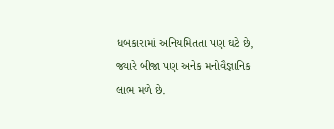ધબકારામાં અનિયમિતતા પણ ઘટે છે, જ્યારે બીજા પણ અનેક મનોવૈજ્ઞાનિક લાભ મળે છે.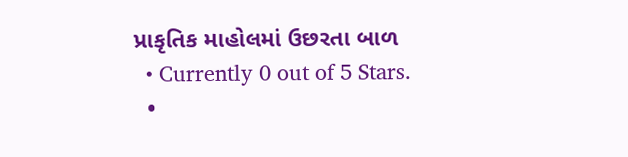પ્રાકૃતિક માહોલમાં ઉછરતા બાળ
  • Currently 0 out of 5 Stars.
  •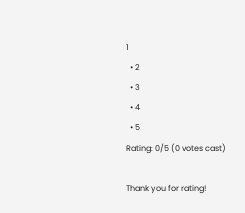1
  • 2
  • 3
  • 4
  • 5
Rating: 0/5 (0 votes cast)

Thank you for rating!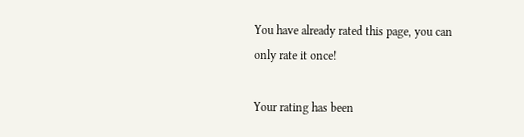You have already rated this page, you can only rate it once!

Your rating has been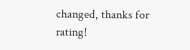changed, thanks for rating!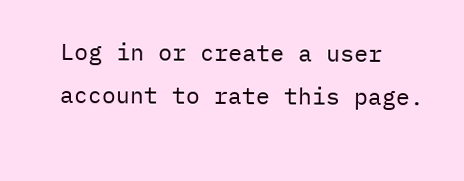Log in or create a user account to rate this page.